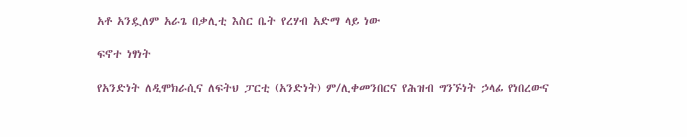አቶ አንዷለም አራጌ በቃሊቲ እስር ቤት የረሃብ አድማ ላይ ነው

ፍኖተ ነፃነት

የአንድነት ለዲሞክራሲና ለፍትህ ፓርቲ (አንድነት) ም/ሊቀመንበርና የሕዝብ ግንኙነት ኃላፊ የነበረውና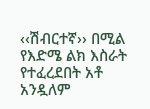‹‹ሽብርተኛ›› በሚል የእድሜ ልክ እስራት የተፈረደበት አቶ አንዷለም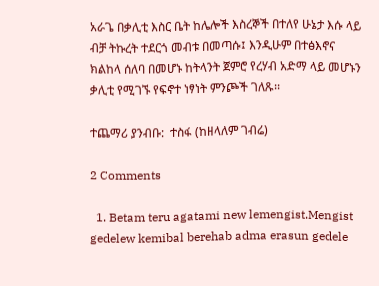አራጌ በቃሊቲ እስር ቤት ከሌሎች እስረኞች በተለየ ሁኔታ እሱ ላይ ብቻ ትኩረት ተደርጎ መብቱ በመጣሱ፤ እንዲሁም በተፅእኖና ክልከላ ሰለባ በመሆኑ ከትላንት ጀምሮ የረሃብ አድማ ላይ መሆኑን ቃሊቲ የሚገኙ የፍኖተ ነፃነት ምንጮች ገለጹ፡፡

ተጨማሪ ያንብቡ:  ተስፋ (ከዘላለም ገብሬ)

2 Comments

  1. Betam teru agatami new lemengist.Mengist gedelew kemibal berehab adma erasun gedele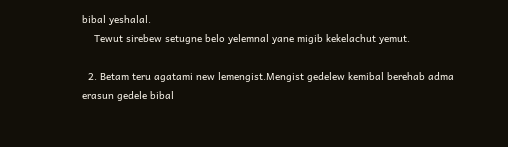bibal yeshalal.
    Tewut sirebew setugne belo yelemnal yane migib kekelachut yemut.

  2. Betam teru agatami new lemengist.Mengist gedelew kemibal berehab adma erasun gedele bibal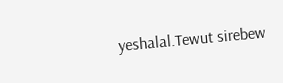yeshalal.Tewut sirebew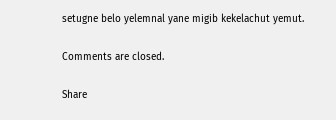setugne belo yelemnal yane migib kekelachut yemut.

Comments are closed.

Share